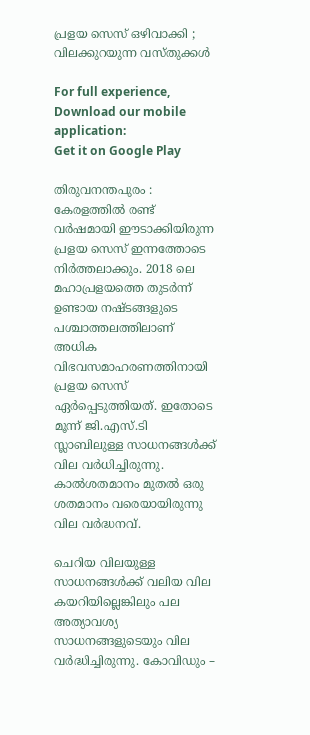പ്രളയ സെസ് ഒഴിവാക്കി ; വിലക്കുറയുന്ന വസ്തുക്കള്‍

For full experience, Download our mobile application:
Get it on Google Play

തിരുവനന്തപുരം : കേരളത്തില്‍ രണ്ട് വര്‍ഷമായി ഈടാക്കിയിരുന്ന പ്രളയ സെസ് ഇന്നത്തോടെ നിര്‍ത്തലാക്കും. 2018 ലെ മഹാപ്രളയത്തെ തുടര്‍ന്ന് ഉണ്ടായ നഷ്ടങ്ങളുടെ പശ്ചാത്തലത്തിലാണ് അധിക വിഭവസമാഹരണത്തിനായി പ്രളയ സെസ് ഏര്‍പ്പെടുത്തിയത്. ഇതോടെ മൂന്ന് ജി.എസ്.ടി സ്ലാബിലുള്ള സാധനങ്ങള്‍ക്ക് വില വര്‍ധിച്ചിരുന്നു. കാല്‍ശതമാനം മുതല്‍ ഒരു ശതമാനം വരെയായിരുന്നു വില വര്‍ദ്ധനവ്.

ചെറിയ വിലയുള്ള സാധനങ്ങള്‍ക്ക് വലിയ വില കയറിയില്ലെങ്കിലും പല അത്യാവശ്യ സാധനങ്ങളുടെയും വില വര്‍ദ്ധിച്ചിരുന്നു. കോവിഡും –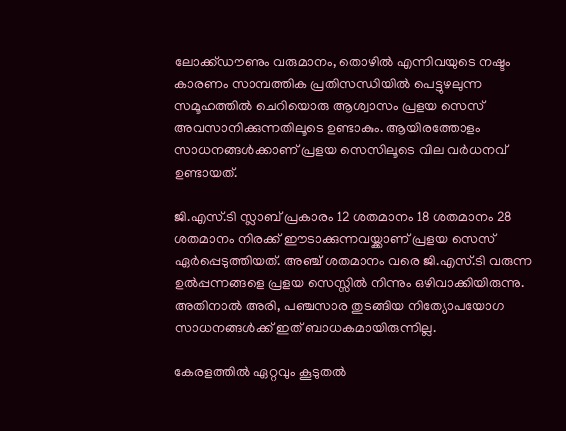ലോക്ക്ഡൗണും വരുമാനം, തൊഴില്‍ എന്നിവയുടെ നഷ്ടം കാരണം സാമ്പത്തിക പ്രതിസന്ധിയില്‍ പെട്ടുഴലുന്ന സമൂഹത്തില്‍ ചെറിയൊരു ആശ്വാസം പ്രളയ സെസ് അവസാനിക്കുന്നതിലൂടെ ഉണ്ടാകും. ആയിരത്തോളം സാധനങ്ങള്‍ക്കാണ് പ്രളയ സെസിലൂടെ വില വര്‍ധനവ് ഉണ്ടായത്.

ജി.എസ്.ടി സ്ലാബ് പ്രകാരം 12 ശതമാനം 18 ശതമാനം 28 ശതമാനം നിരക്ക് ഈടാക്കുന്നവയ്ക്കാണ് പ്രളയ സെസ് ഏര്‍പ്പെടുത്തിയത്. അഞ്ച് ശതമാനം വരെ ജി.എസ്.ടി വരുന്ന ഉല്‍പ്പന്നങ്ങളെ പ്രളയ സെസ്സില്‍ നിന്നും ഒഴിവാക്കിയിരുന്നു. അതിനാല്‍ അരി, പഞ്ചസാര തുടങ്ങിയ നിത്യോപയോഗ സാധനങ്ങള്‍ക്ക് ഇത് ബാധകമായിരുന്നില്ല.

കേരളത്തില്‍ ഏറ്റവും കൂടുതല്‍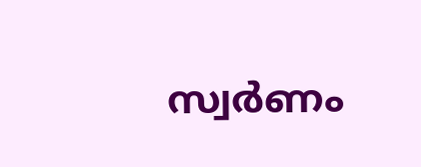സ്വര്‍ണം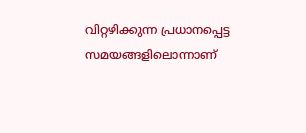വിറ്റഴിക്കുന്ന പ്രധാനപ്പെട്ട സമയങ്ങളിലൊന്നാണ്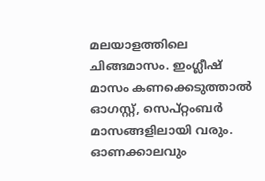മലയാളത്തിലെ ചിങ്ങമാസം. ഇംഗ്ലീഷ് മാസം കണക്കെടുത്താല്‍ ഓഗസ്റ്റ്, സെപ്റ്റംബര്‍ മാസങ്ങളിലായി വരും. ഓണക്കാലവും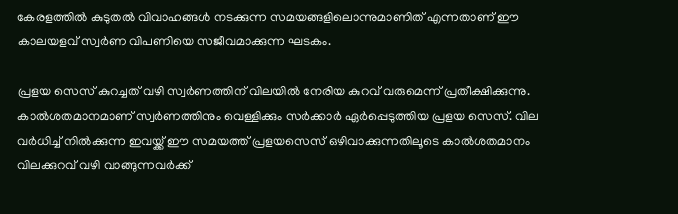കേരളത്തില്‍ കുടുതല്‍ വിവാഹങ്ങള്‍ നടക്കുന്ന സമയങ്ങളിലൊന്നുമാണിത് എന്നതാണ് ഈ കാലയളവ് സ്വര്‍ണ വിപണിയെ സജീവമാക്കുന്ന ഘടകം.

പ്രളയ സെസ് കുറച്ചത് വഴി സ്വര്‍ണത്തിന് വിലയില്‍ നേരിയ കുറവ് വരുമെന്ന് പ്രതീക്ഷിക്കുന്നു. കാല്‍ശതമാനമാണ് സ്വര്‍ണത്തിനും വെള്ളിക്കും സര്‍ക്കാര്‍ ഏര്‍പ്പെടുത്തിയ പ്രളയ സെസ്. വില വര്‍ധിച്ച്‌ നില്‍ക്കുന്ന ഇവയ്ക്ക് ഈ സമയത്ത് പ്രളയസെസ് ഒഴിവാക്കുന്നതിലൂടെ കാല്‍ശതമാനം വിലക്കുറവ് വഴി വാങ്ങുന്നവര്‍ക്ക്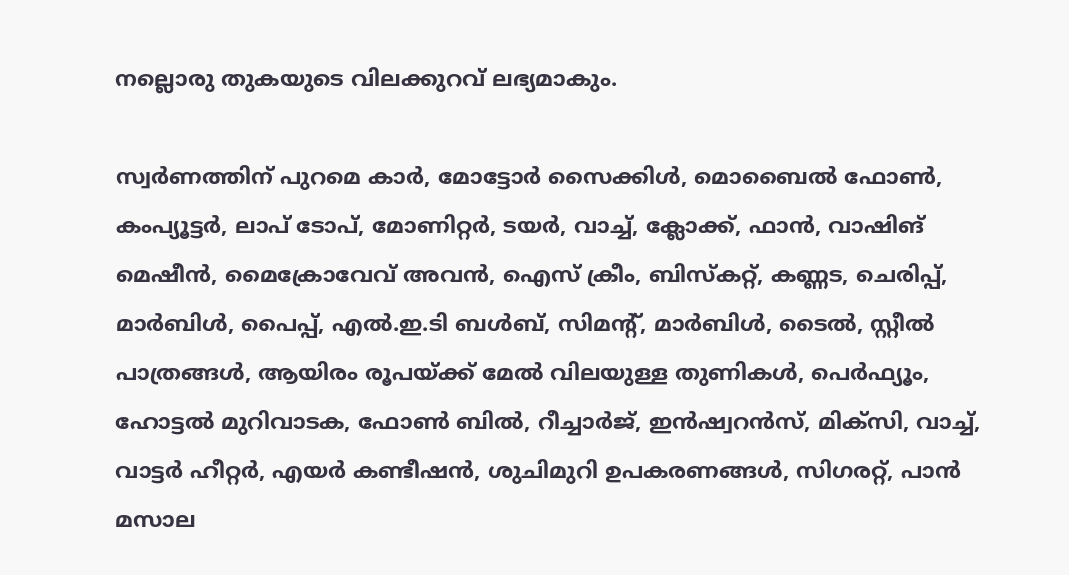നല്ലൊരു തുകയുടെ വിലക്കുറവ് ലഭ്യമാകും.

സ്വര്‍ണത്തിന് പുറമെ കാര്‍, മോട്ടോര്‍ സൈക്കിള്‍, മൊബൈല്‍ ഫോണ്‍, കംപ്യൂട്ടര്‍, ലാപ് ടോപ്, മോണിറ്റര്‍, ടയര്‍, വാച്ച്‌, ക്ലോക്ക്, ഫാന്‍, വാഷിങ് മെഷീന്‍, മൈക്രോവേവ് അവന്‍, ഐസ് ക്രീം, ബിസ്കറ്റ്, കണ്ണട, ചെരിപ്പ്, മാര്‍ബിള്‍, പൈപ്പ്, എല്‍.ഇ.ടി ബള്‍ബ്, സിമന്റ്, മാര്‍ബിള്‍, ടൈല്‍, സ്റ്റീല്‍ പാത്രങ്ങള്‍, ആയിരം രൂപയ്ക്ക് മേല്‍ വിലയുള്ള തുണികള്‍, പെര്‍ഫ്യൂം, ഹോട്ടല്‍ മുറിവാടക, ഫോണ്‍ ബില്‍, റീച്ചാര്‍ജ്, ഇന്‍ഷ്വറന്‍സ്, മിക്സി, വാച്ച്‌, വാട്ടര്‍ ഹീറ്റര്‍, എയര്‍ കണ്ടീഷന്‍, ശുചിമുറി ഉപകരണങ്ങള്‍, സിഗരറ്റ്, പാന്‍ മസാല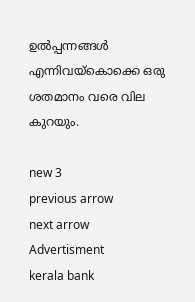ഉല്‍പ്പന്നങ്ങള്‍ എന്നിവയ്കൊക്കെ ഒരു ശതമാനം വരെ വില കുറയും.

new 3
previous arrow
next arrow
Advertisment
kerala bank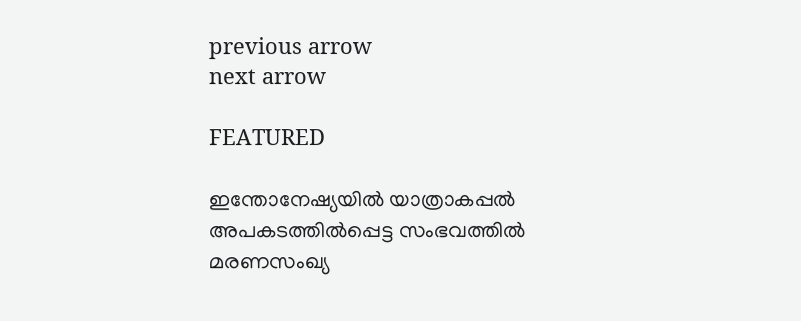previous arrow
next arrow

FEATURED

ഇന്തോനേഷ്യയിൽ യാത്രാകപ്പൽ അപകടത്തിൽ‌പ്പെട്ട സംഭവത്തിൽ മരണസംഖ്യ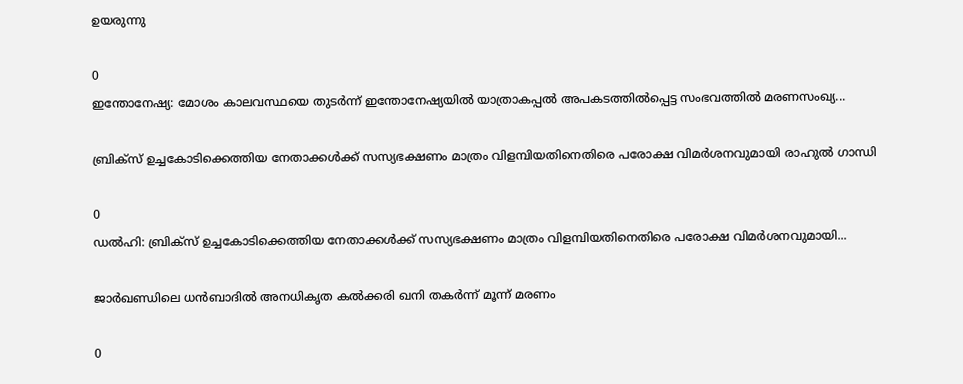ഉയരുന്നു

0
ഇന്തോനേഷ്യ: മോശം കാലവസ്ഥയെ തുടർന്ന് ഇന്തോനേഷ്യയിൽ യാത്രാകപ്പൽ അപകടത്തിൽ‌പ്പെട്ട സംഭവത്തിൽ മരണസംഖ്യ...

ബ്രിക്സ് ഉച്ചകോടിക്കെത്തിയ നേതാക്കൾക്ക് സസ്യഭക്ഷണം മാത്രം വിളമ്പിയതിനെതിരെ പരോക്ഷ വിമർശനവുമായി രാഹുൽ ഗാന്ധി

0
ഡൽഹി: ബ്രിക്സ് ഉച്ചകോടിക്കെത്തിയ നേതാക്കൾക്ക് സസ്യഭക്ഷണം മാത്രം വിളമ്പിയതിനെതിരെ പരോക്ഷ വിമർശനവുമായി...

ജാർഖണ്ഡിലെ ധൻബാദിൽ അനധികൃത കൽക്കരി ഖനി തകർന്ന് മൂന്ന് മരണം

0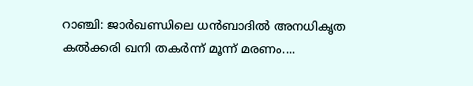റാഞ്ചി: ജാർഖണ്ഡിലെ ധൻബാദിൽ അനധികൃത കൽക്കരി ഖനി തകർന്ന് മൂന്ന് മരണം....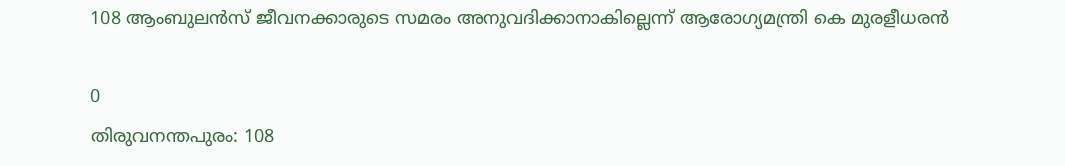108 ആംബുലൻസ് ജീവനക്കാരുടെ സമരം അനുവദിക്കാനാകില്ലെന്ന് ആരോഗ്യമന്ത്രി കെ മുരളീധരൻ

0
തിരുവനന്തപുരം: 108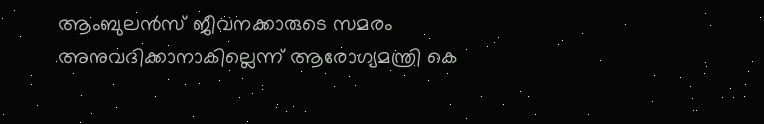ആംബുലൻസ് ജീവനക്കാരുടെ സമരം അനുവദിക്കാനാകില്ലെന്ന് ആരോഗ്യമന്ത്രി കെ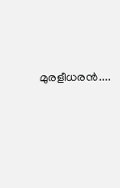മുരളീധരൻ....